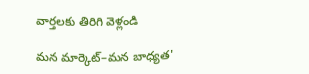వార్తలకు తిరిగి వెళ్లండి

మన మార్కెట్–మన బాధ్యత'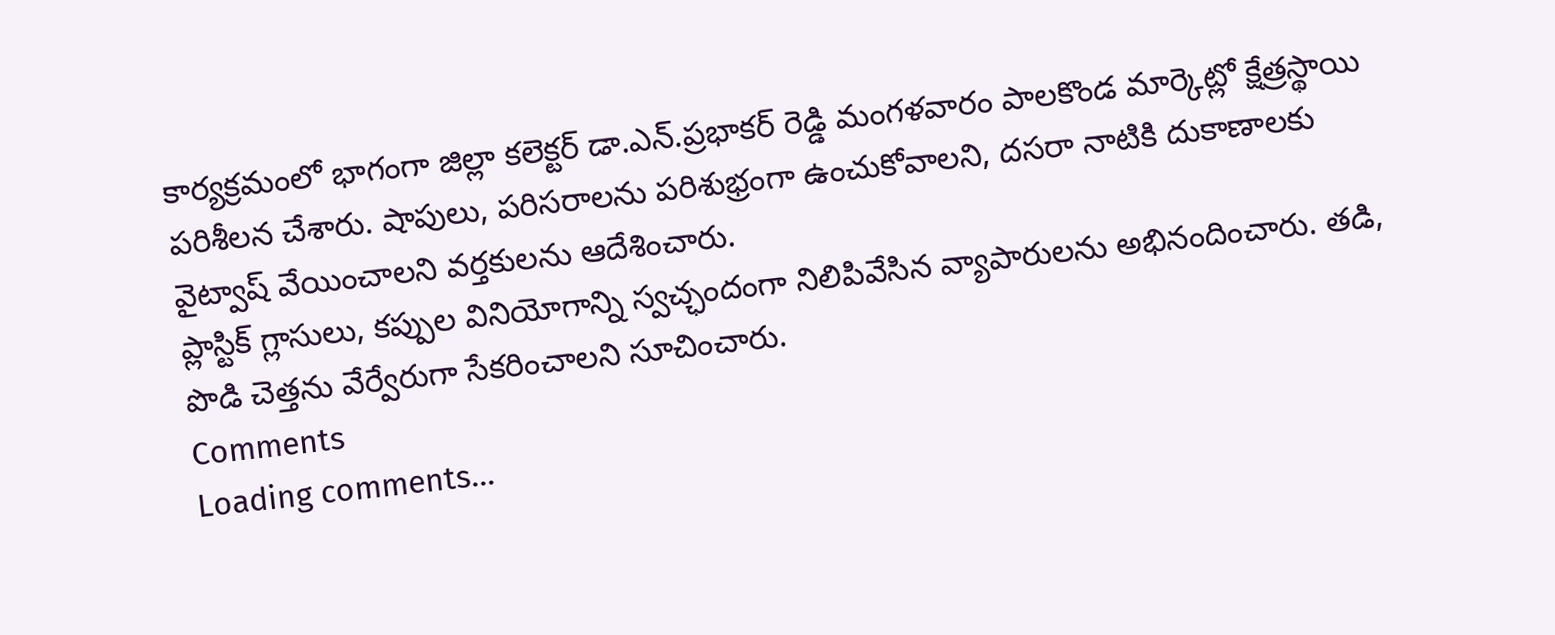కార్యక్రమంలో భాగంగా జిల్లా కలెక్టర్ డా.ఎన్.ప్రభాకర్ రెడ్డి మంగళవారం పాలకొండ మార్కెట్లో క్షేత్రస్థాయి పరిశీలన చేశారు. షాపులు, పరిసరాలను పరిశుభ్రంగా ఉంచుకోవాలని, దసరా నాటికి దుకాణాలకు వైట్వాష్ వేయించాలని వర్తకులను ఆదేశించారు.
ప్లాస్టిక్ గ్లాసులు, కప్పుల వినియోగాన్ని స్వచ్ఛందంగా నిలిపివేసిన వ్యాపారులను అభినందించారు. తడి, పొడి చెత్తను వేర్వేరుగా సేకరించాలని సూచించారు.
Comments
Loading comments...